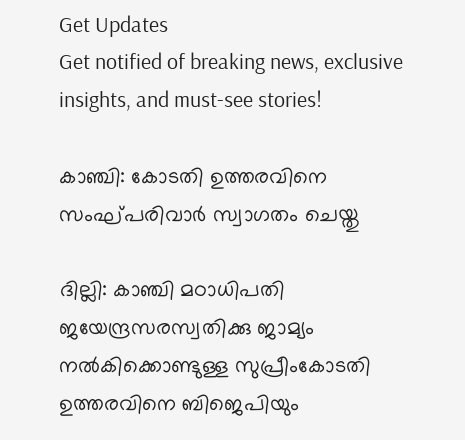Get Updates
Get notified of breaking news, exclusive insights, and must-see stories!

കാഞ്ചി: കോടതി ഉത്തരവിനെ സംഘ്പരിവാര്‍ സ്വാഗതം ചെയ്തു

ദില്ലി: കാഞ്ചി മഠാധിപതി ജയേന്ദ്രസരസ്വതിക്കു ജാമ്യം നല്‍കിക്കൊണ്ടുള്ള സുപ്രീംകോടതി ഉത്തരവിനെ ബിജെപിയും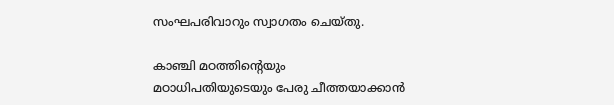സംഘപരിവാറും സ്വാഗതം ചെയ്തു.

കാഞ്ചി മഠത്തിന്റെയും മഠാധിപതിയുടെയും പേരു ചീത്തയാക്കാന്‍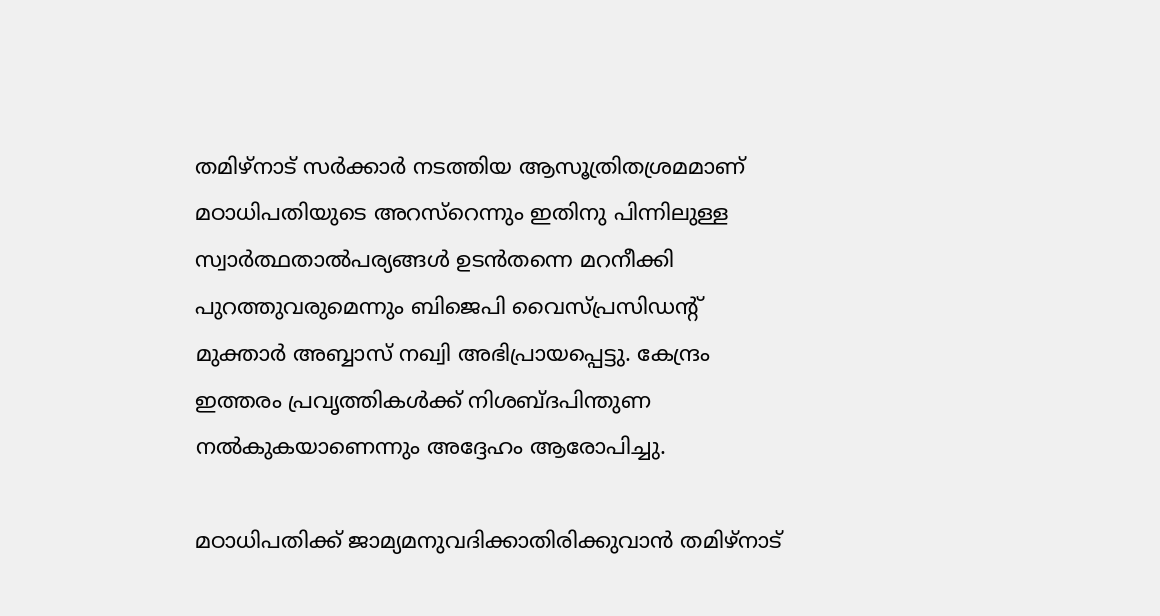തമിഴ്നാട് സര്‍ക്കാര്‍ നടത്തിയ ആസൂത്രിതശ്രമമാണ് മഠാധിപതിയുടെ അറസ്റെന്നും ഇതിനു പിന്നിലുള്ള സ്വാര്‍ത്ഥതാല്‍പര്യങ്ങള്‍ ഉടന്‍തന്നെ മറനീക്കി പുറത്തുവരുമെന്നും ബിജെപി വൈസ്പ്രസിഡന്റ് മുക്താര്‍ അബ്ബാസ് നഖ്വി അഭിപ്രായപ്പെട്ടു. കേന്ദ്രം ഇത്തരം പ്രവൃത്തികള്‍ക്ക് നിശബ്ദപിന്തുണ നല്‍കുകയാണെന്നും അദ്ദേഹം ആരോപിച്ചു.

മഠാധിപതിക്ക് ജാമ്യമനുവദിക്കാതിരിക്കുവാന്‍ തമിഴ്നാട്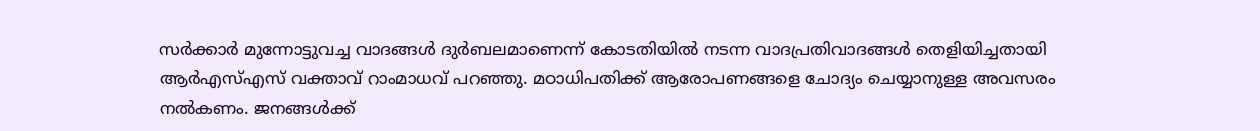സര്‍ക്കാര്‍ മുന്നോട്ടുവച്ച വാദങ്ങള്‍ ദുര്‍ബലമാണെന്ന് കോടതിയില്‍ നടന്ന വാദപ്രതിവാദങ്ങള്‍ തെളിയിച്ചതായി ആര്‍എസ്എസ് വക്താവ് റാംമാധവ് പറഞ്ഞു. മഠാധിപതിക്ക് ആരോപണങ്ങളെ ചോദ്യം ചെയ്യാനുള്ള അവസരം നല്‍കണം. ജനങ്ങള്‍ക്ക്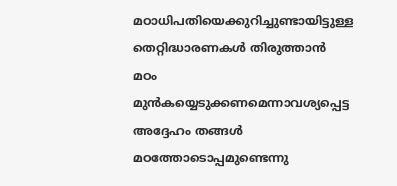മഠാധിപതിയെക്കുറിച്ചുണ്ടായിട്ടുള്ള തെറ്റിദ്ധാരണകള്‍ തിരുത്താന്‍ മഠം മുന്‍കയ്യെടുക്കണമെന്നാവശ്യപ്പെട്ട അദ്ദേഹം തങ്ങള്‍ മഠത്തോടൊപ്പമുണ്ടെന്നു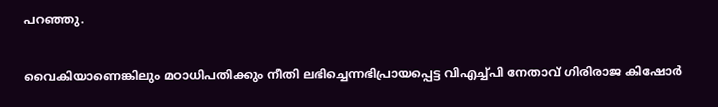പറഞ്ഞു.

വൈകിയാണെങ്കിലും മഠാധിപതിക്കും നീതി ലഭിച്ചെന്നഭിപ്രായപ്പെട്ട വിഎച്ച്പി നേതാവ് ഗിരിരാജ കിഷോര്‍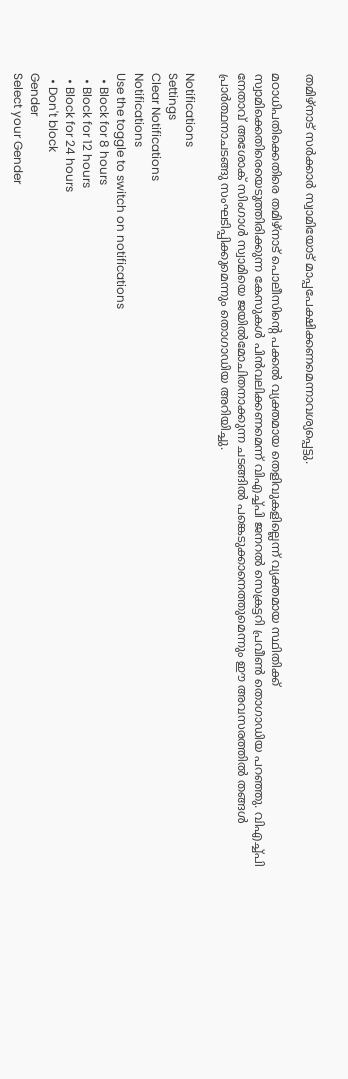തമിഴ്നാട് സര്‍ക്കാര്‍ സ്വാമിയോട് മാപ്പപേക്ഷിക്കണമെന്നാവശ്യപ്പെട്ടു.

മഠാധിപതിക്കെതിരെ തമിഴ്നാട് പൊലീസിന്റെ പക്കല്‍ വ്യക്തമായ തെളിവുകളില്ലെന്ന് വ്യക്തമായ സ്ഥിതിക്ക് സ്വാമിക്കെതിരെയെടുത്തിരിക്കുന്ന കേസുകള്‍ പിന്‍വലിക്കണമെന്ന് വിഎച്ച്പി ജനറല്‍ സെക്രട്ടറി പ്രവീണ്‍ തൊഗാഡിയ പറഞ്ഞു. വിഎച്ച്പി നേതാവ് അശോക് സിംഗാള്‍ സ്വാമിയെ ജയില്‍മോചിതനാക്കുന്ന ചടങ്ങില്‍ പങ്കെടുക്കാനെത്തുമെന്നും ഈ അവസരത്തില്‍ തങ്ങള്‍ പ്രാര്‍ത്ഥനാചടങ്ങു സംഘടിപ്പിക്കുമെന്നും തൊഗാഡിയ അറിയിച്ചു.

Notifications
Settings
Clear Notifications
Notifications
Use the toggle to switch on notifications
  • Block for 8 hours
  • Block for 12 hours
  • Block for 24 hours
  • Don't block
Gender
Select your Gender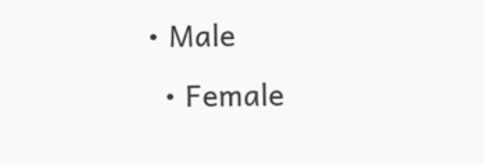• Male
  • Female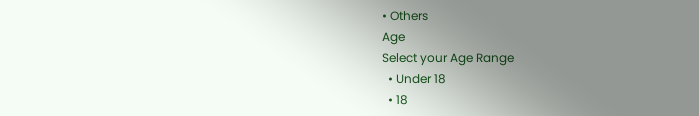• Others
Age
Select your Age Range
  • Under 18
  • 18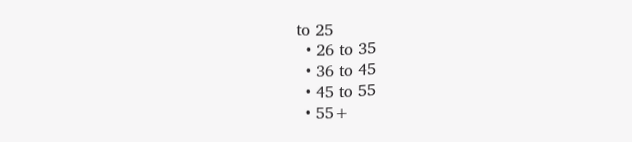to 25
  • 26 to 35
  • 36 to 45
  • 45 to 55
  • 55+